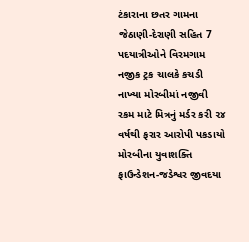ટંકારાના છતર ગામના જેઠાણી-દેરાણી સહિત 7 પદયાત્રીઓને વિરમગામ નજીક ટ્રક ચાલકે કચડી નાખ્યા મોરબીમાં નજીવી રકમ માટે મિત્રનું મર્ડર કરી ૨૪ વર્ષથી ફરાર આરોપી પકડાયો મોરબીના યુવાશક્તિ ફાઉન્ડેશન-જડેશ્વર જીવદયા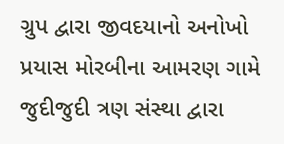ગ્રુપ દ્વારા જીવદયાનો અનોખો પ્રયાસ મોરબીના આમરણ ગામે જુદીજુદી ત્રણ સંસ્થા દ્વારા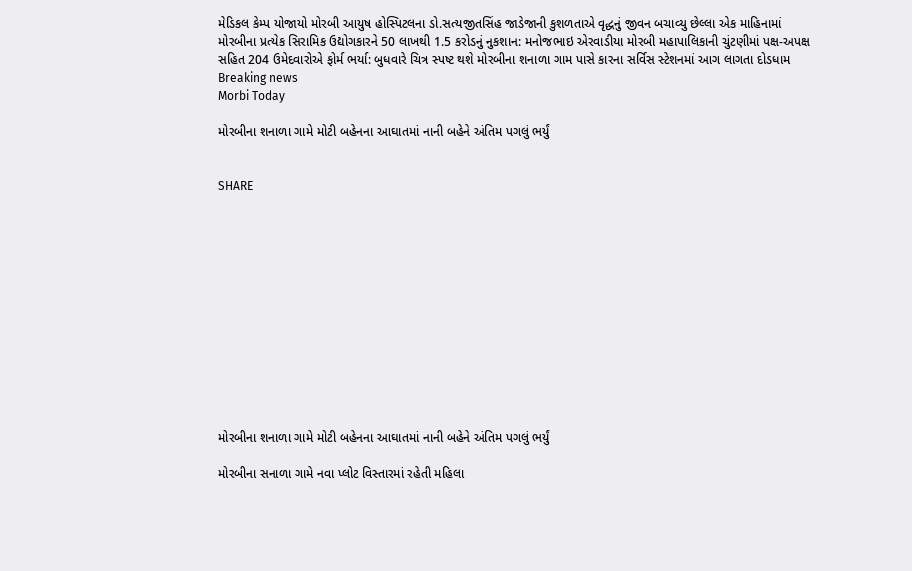મેડિકલ કેમ્પ યોજાયો મોરબી આયુષ હોસ્પિટલના ડો.સત્યજીતસિંહ જાડેજાની કુશળતાએ વૃદ્ધનું જીવન બચાવ્યુ છેલ્લા એક માહિનામાં મોરબીના પ્રત્યેક સિરામિક ઉદ્યોગકારને 50 લાખથી 1.5 કરોડનું નુકશાન: મનોજભાઇ એરવાડીયા મોરબી મહાપાલિકાની ચુંટણીમાં પક્ષ-અપક્ષ સહિત 204 ઉમેદવારોએ ફોર્મ ભર્યા: બુધવારે ચિત્ર સ્પષ્ટ થશે મોરબીના શનાળા ગામ પાસે કારના સર્વિસ સ્ટેશનમાં આગ લાગતા દોડધામ
Breaking news
Morbi Today

મોરબીના શનાળા ગામે મોટી બહેનના આઘાતમાં નાની બહેને અંતિમ પગલું ભર્યું


SHARE













મોરબીના શનાળા ગામે મોટી બહેનના આઘાતમાં નાની બહેને અંતિમ પગલું ભર્યું

મોરબીના સનાળા ગામે નવા પ્લોટ વિસ્તારમાં રહેતી મહિલા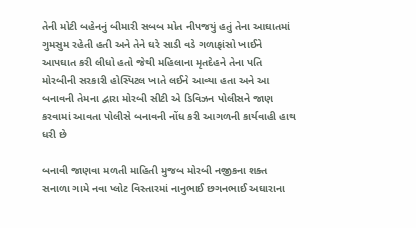તેની મોટી બહેનનું બીમારી સબબ મોત નીપજયું હતું તેના આઘાતમાં ગુમસુમ રહેતી હતી અને તેને ઘરે સાડી વડે ગળાફાંસો ખાઈને આપઘાત કરી લીધો હતો જેથી મહિલાના મૃતદેહને તેના પતિ મોરબીની સરકારી હોસ્પિટલ ખાતે લઈને આવ્યા હતા અને આ બનાવની તેમના દ્વારા મોરબી સીટી એ ડિવિઝન પોલીસને જાણ કરવામાં આવતા પોલીસે બનાવની નોંધ કરી આગળની કાર્યવાહી હાથ ધરી છે

બનાવી જાણવા મળતી માહિતી મુજબ મોરબી નજીકના શક્ત સનાળા ગામે નવા પ્લોટ વિસ્તારમાં નાનુભાઈ છગનભાઈ અઘારાના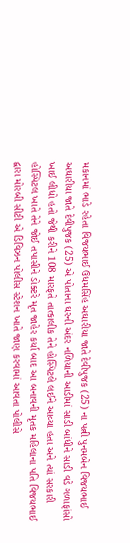મકાનમાં ભાડે રહેતા વિજયભાઈ ઉધમસિંહ અઘારીયા જાતે દેવીપુજક (25) ના પત્ની પુનમબેન વિજયભાઈ અઘારીયા જાતે દેવીપુજક (25) એ પોતાના ઘરની અંદર નળિયાની આડીમાં સાડી બાંધીને સાડી વડે ગળાફાંસો ખાઈ લીધો હતો જેથી કરીને 108 મારફતે તાત્કાલીક તેને હોસ્પિટલે લઈને આવ્યા હતા અને ત્યાં સરકારી હોસ્પિટલ ખાતે તેને જોઈ તપાસીને ડોક્ટરે મૃત જાહેર કર્યા બાદ આ બનાવની મૃતક મહિલાના પતિ વિજયભાઈ દ્વારા મોરબી સીટી એ ડિવિઝન પોલીસ સ્ટેશન ખાતે જાણ કરવામાં આવતા પોલીસે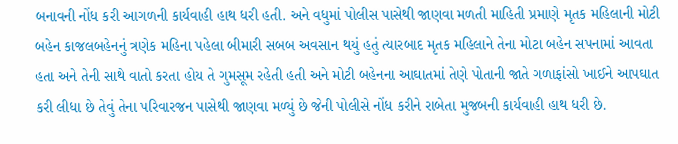બનાવની નોંધ કરી આગળની કાર્યવાહી હાથ ધરી હતી. અને વધુમાં પોલીસ પાસેથી જાણવા મળતી માહિતી પ્રમાણે મૃતક મહિલાની મોટી બહેન કાજલબહેનનું ત્રણેક મહિના પહેલા બીમારી સબબ અવસાન થયું હતું ત્યારબાદ મૃતક મહિલાને તેના મોટા બહેન સપનામાં આવતા હતા અને તેની સાથે વાતો કરતા હોય તે ગુમસૂમ રહેતી હતી અને મોટી બહેનના આઘાતમાં તેણે પોતાની જાતે ગળાફાંસો ખાઈને આપઘાત કરી લીધા છે તેવું તેના પરિવારજન પાસેથી જાણવા મળ્યું છે જેની પોલીસે નોંધ કરીને રાબેતા મુજબની કાર્યવાહી હાથ ધરી છે.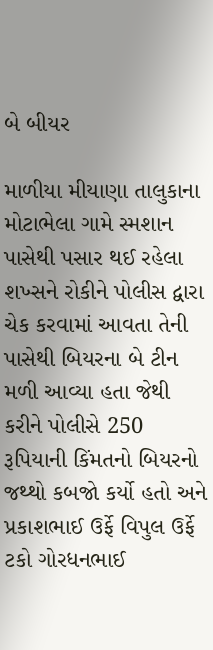બે બીયર

માળીયા મીયાણા તાલુકાના મોટાભેલા ગામે સ્મશાન પાસેથી પસાર થઈ રહેલા શખ્સને રોકીને પોલીસ દ્વારા ચેક કરવામાં આવતા તેની પાસેથી બિયરના બે ટીન મળી આવ્યા હતા જેથી કરીને પોલીસે 250 રૂપિયાની કિંમતનો બિયરનો જથ્થો કબજો કર્યો હતો અને પ્રકાશભાઈ ઉર્ફે વિપુલ ઉર્ફે ટકો ગોરધનભાઈ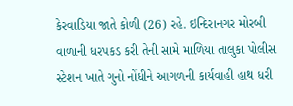કેરવાડિયા જાતે કોળી (26) રહે. ઇન્દિરાનગર મોરબી વાળાની ધરપકડ કરી તેની સામે માળિયા તાલુકા પોલીસ સ્ટેશન ખાતે ગુનો નોંધીને આગળની કાર્યવાહી હાથ ધરી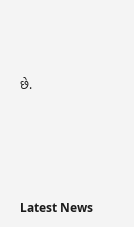છે.






Latest News